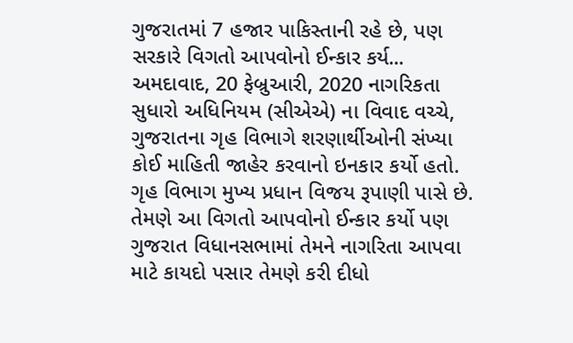ગુજરાતમાં 7 હજાર પાકિસ્તાની રહે છે, પણ સરકારે વિગતો આપવોનો ઈન્કાર કર્ય...
અમદાવાદ, 20 ફેબ્રુઆરી, 2020 નાગરિકતા સુધારો અધિનિયમ (સીએએ) ના વિવાદ વચ્ચે, ગુજરાતના ગૃહ વિભાગે શરણાર્થીઓની સંખ્યા કોઈ માહિતી જાહેર કરવાનો ઇનકાર કર્યો હતો. ગૃહ વિભાગ મુખ્ય પ્રધાન વિજય રૂપાણી પાસે છે. તેમણે આ વિગતો આપવોનો ઈન્કાર કર્યો પણ ગુજરાત વિધાનસભામાં તેમને નાગરિતા આપવા માટે કાયદો પસાર તેમણે કરી દીધો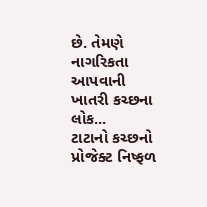છે. તેમણે નાગરિકતા આપવાની ખાતરી કચ્છના લોક...
ટાટાનો કચ્છનો પ્રોજેક્ટ નિષ્ફળ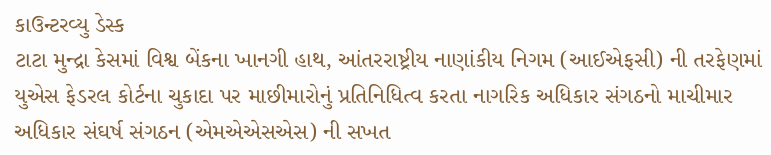કાઉન્ટરવ્યુ ડેસ્ક
ટાટા મુન્દ્રા કેસમાં વિશ્વ બેંકના ખાનગી હાથ, આંતરરાષ્ટ્રીય નાણાંકીય નિગમ (આઈએફસી) ની તરફેણમાં યુએસ ફેડરલ કોર્ટના ચુકાદા પર માછીમારોનું પ્રતિનિધિત્વ કરતા નાગરિક અધિકાર સંગઠનો માચીમાર અધિકાર સંઘર્ષ સંગઠન (એમએએસએસ) ની સખત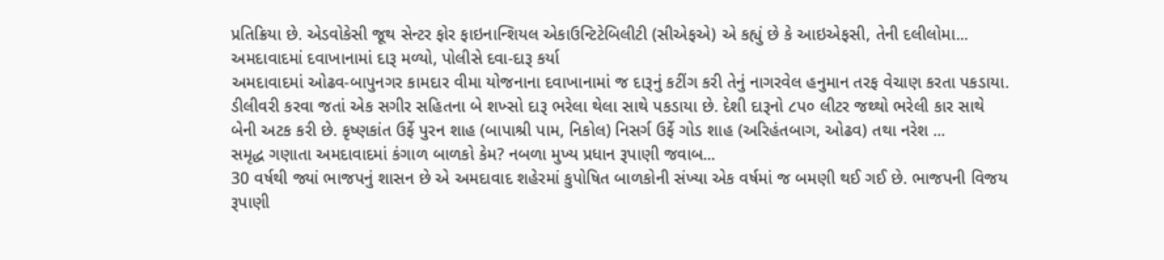પ્રતિક્રિયા છે. એડવોકેસી જૂથ સેન્ટર ફોર ફાઇનાન્શિયલ એકાઉન્ટિટેબિલીટી (સીએફએ) એ કહ્યું છે કે આઇએફસી, તેની દલીલોમા...
અમદાવાદમાં દવાખાનામાં દારૂ મળ્યો, પોલીસે દવા-દારૂ કર્યા
અમદાવાદમાં ઓઢવ-બાપુનગર કામદાર વીમા યોજનાના દવાખાનામાં જ દારૂનું કટીંગ કરી તેનું નાગરવેલ હનુમાન તરફ વેચાણ કરતા પકડાયા. ડીલીવરી કરવા જતાં એક સગીર સહિતના બે શખ્સો દારૂ ભરેલા થેલા સાથે પકડાયા છે. દેશી દારૂનો ૮પ૦ લીટર જથ્થો ભરેલી કાર સાથે બેની અટક કરી છે. કૃષ્ણકાંત ઉર્ફે પુરન શાહ (બાપાશ્રી પામ, નિકોલ) નિસર્ગ ઉર્ફે ગોડ શાહ (અરિહંતબાગ, ઓઢવ) તથા નરેશ ...
સમૃદ્ધ ગણાતા અમદાવાદમાં કંગાળ બાળકો કેમ? નબળા મુખ્ય પ્રધાન રૂપાણી જવાબ...
30 વર્ષથી જ્યાં ભાજપનું શાસન છે એ અમદાવાદ શહેરમાં કુપોષિત બાળકોની સંખ્યા એક વર્ષમાં જ બમણી થઈ ગઈ છે. ભાજપની વિજય રૂપાણી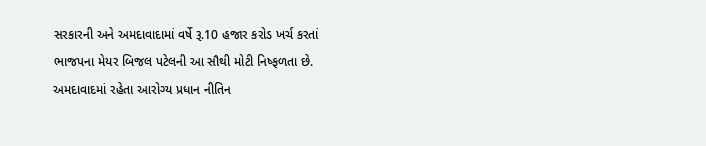સરકારની અને અમદાવાદામાં વર્ષે રૂ.10 હજાર કરોડ ખર્ચ કરતાં ભાજપના મેયર બિજલ પટેલની આ સૌથી મોટી નિષ્ફળતા છે. અમદાવાદમાં રહેતા આરોગ્ય પ્રધાન નીતિન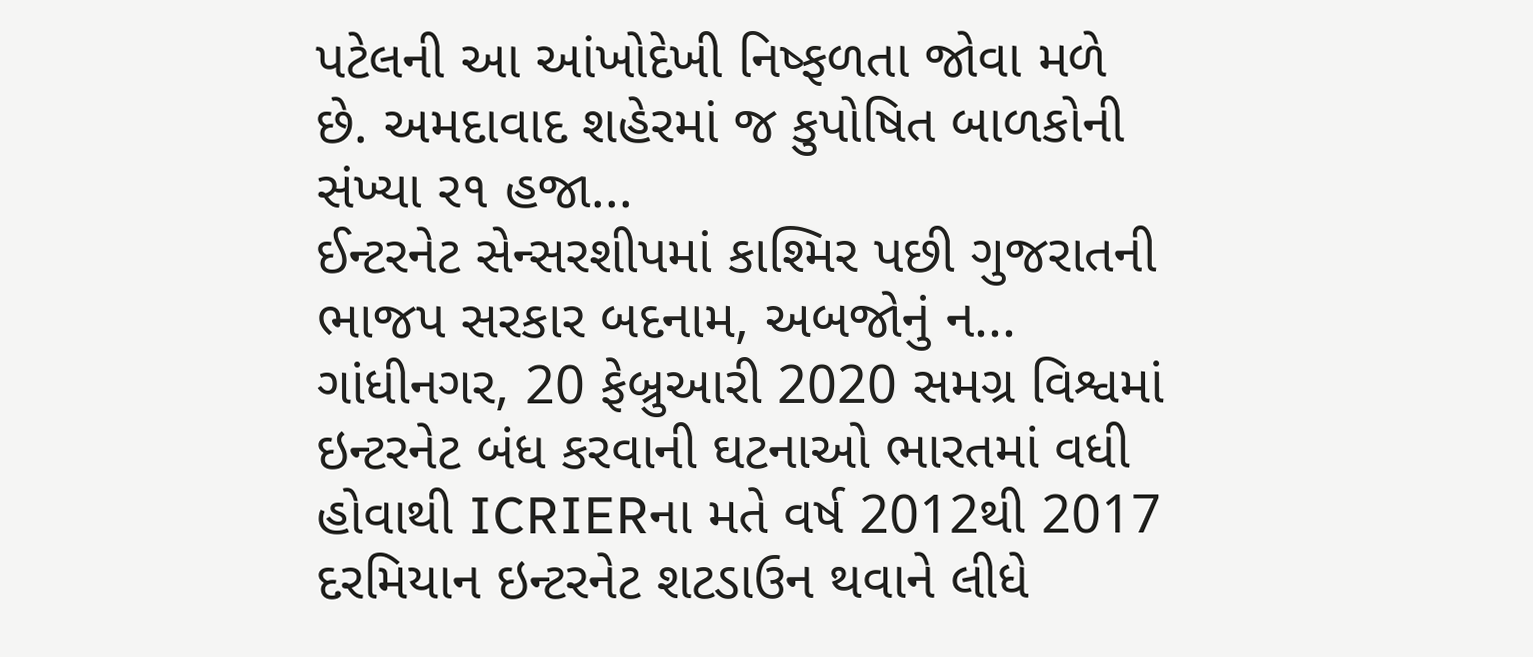પટેલની આ આંખોદેખી નિષ્ફળતા જોવા મળે છે. અમદાવાદ શહેરમાં જ કુપોષિત બાળકોની સંખ્યા ર૧ હજા...
ઈન્ટરનેટ સેન્સરશીપમાં કાશ્મિર પછી ગુજરાતની ભાજપ સરકાર બદનામ, અબજોનું ન...
ગાંધીનગર, 20 ફેબ્રુઆરી 2020 સમગ્ર વિશ્વમાં ઇન્ટરનેટ બંધ કરવાની ઘટનાઓ ભારતમાં વધી હોવાથી ICRIERના મતે વર્ષ 2012થી 2017 દરમિયાન ઇન્ટરનેટ શટડાઉન થવાને લીધે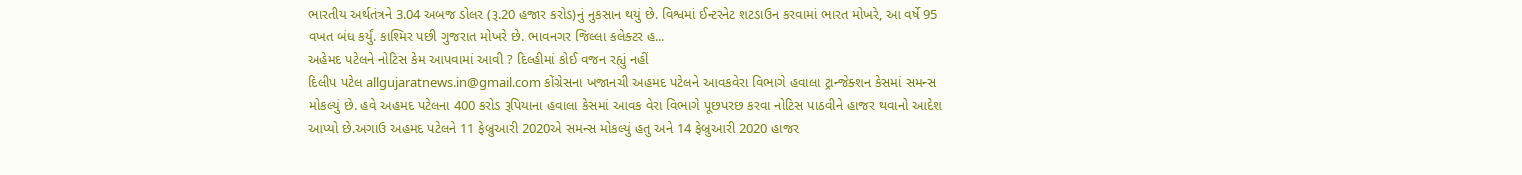ભારતીય અર્થતંત્રને 3.04 અબજ ડોલર (રૂ.20 હજાર કરોડ)નું નુકસાન થયું છે. વિશ્વમાં ઈન્ટરનેટ શટડાઉન કરવામાં ભારત મોખરે, આ વર્ષે 95 વખત બંધ કર્યું. કાશ્મિર પછી ગુજરાત મોખરે છે. ભાવનગર જિલ્લા કલેક્ટર હ...
અહેમદ પટેલને નોટિસ કેમ આપવામાં આવી ? દિલ્હીમાં કોઈ વજન રહ્યું નહીં
દિલીપ પટેલ allgujaratnews.in@gmail.com કોંગ્રેસના ખજાનચી અહમદ પટેલને આવકવેરા વિભાગે હવાલા ટ્રાન્જેક્શન કેસમાં સમન્સ મોકલ્યું છે. હવે અહમદ પટેલના 400 કરોડ રૂપિયાના હવાલા કેસમાં આવક વેરા વિભાગે પૂછપરછ કરવા નોટિસ પાઠવીને હાજર થવાનો આદેશ આપ્યો છે.અગાઉ અહમદ પટેલને 11 ફેબ્રુઆરી 2020એ સમન્સ મોકલ્યું હતુ અને 14 ફેબ્રુઆરી 2020 હાજર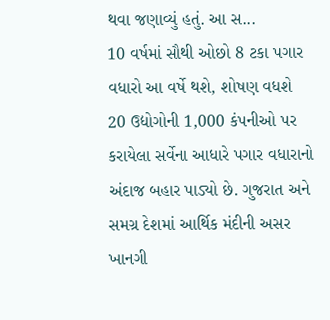થવા જણાવ્યું હતું. આ સ...
10 વર્ષમાં સૌથી ઓછો 8 ટકા પગાર વધારો આ વર્ષે થશે, શોષણ વધશે
20 ઉદ્યોગોની 1,000 કંપનીઓ પર કરાયેલા સર્વેના આધારે પગાર વધારાનો અંદાજ બહાર પાડ્યો છે. ગુજરાત અને સમગ્ર દેશમાં આર્થિક મંદીની અસર ખાનગી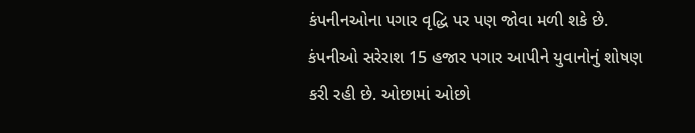કંપનીનઓના પગાર વૃદ્ધિ પર પણ જોવા મળી શકે છે. કંપનીઓ સરેરાશ 15 હજાર પગાર આપીને યુવાનોનું શોષણ કરી રહી છે. ઓછામાં ઓછો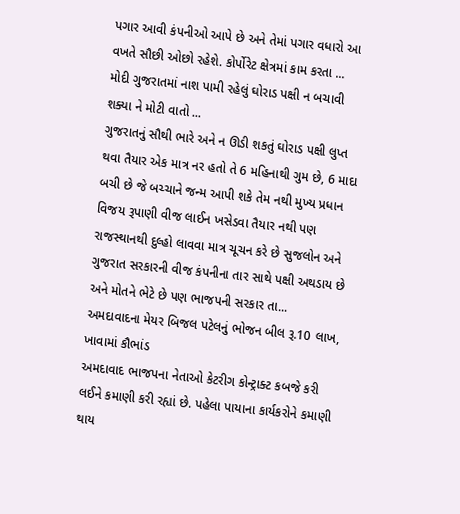પગાર આવી કંપનીઓ આપે છે અને તેમાં પગાર વધારો આ વખતે સૌછી ઓછો રહેશે. કોર્પોરેટ ક્ષેત્રમાં કામ કરતા ...
મોદી ગુજરાતમાં નાશ પામી રહેલું ઘોરાડ પક્ષી ન બચાવી શક્યા ને મોટી વાતો ...
ગુજરાતનું સૌથી ભારે અને ન ઊડી શકતું ઘોરાડ પક્ષી લુપ્ત થવા તૈયાર એક માત્ર નર હતો તે 6 મહિનાથી ગુમ છે, 6 માદા બચી છે જે બચ્ચાને જન્મ આપી શકે તેમ નથી મુખ્ય પ્રધાન વિજય રૂપાણી વીજ લાઈન ખસેડવા તૈયાર નથી પણ રાજસ્થાનથી દુલ્હો લાવવા માત્ર ચૂચન કરે છે સુજલોન અને ગુજરાત સરકારની વીજ કંપનીના તાર સાથે પક્ષી અથડાય છે અને મોતને ભેટે છે પણ ભાજપની સરકાર તા...
અમદાવાદના મેયર બિજલ પટેલનું ભોજન બીલ રૂ.10 લાખ, ખાવામાં કૌભાંડ
અમદાવાદ ભાજપના નેતાઓ કેટરીગ કોન્ટ્રાક્ટ કબજે કરી લઈને કમાણી કરી રહ્યાં છે. પહેલા પાયાના કાર્યકરોને કમાણી થાય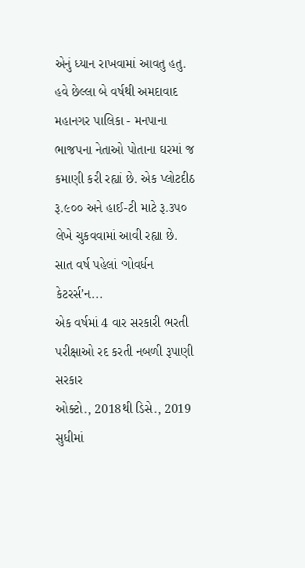એનું ધ્યાન રાખવામાં આવતુ હતુ. હવે છેલ્લા બે વર્ષથી અમદાવાદ મહાનગર પાલિકા - મનપાના ભાજપના નેતાઓ પોતાના ઘરમાં જ કમાણી કરી રહ્યાં છે. એક પ્લોટદીઠ રૂ.૯૦૦ અને હાઈ-ટી માટે રૂ.૩પ૦ લેખે ચુકવવામાં આવી રહ્યા છે. સાત વર્ષ પહેલાં ‘ગોવર્ધન કેટરર્સ’ન...
એક વર્ષમાં 4 વાર સરકારી ભરતી પરીક્ષાઓ રદ કરતી નબળી રૂપાણી સરકાર
ઓક્ટો., 2018થી ડિસે., 2019 સુધીમાં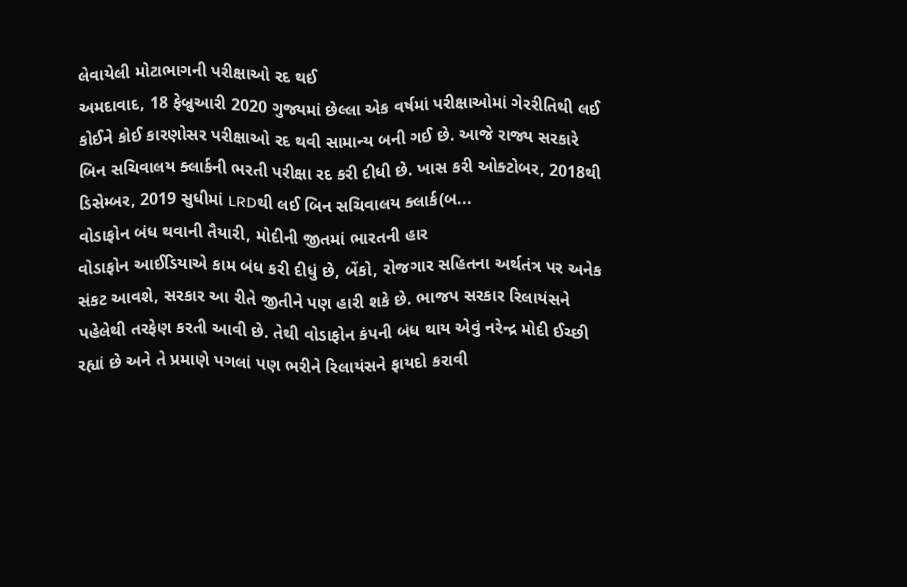લેવાયેલી મોટાભાગની પરીક્ષાઓ રદ થઈ
અમદાવાદ, 18 ફેબ્રુઆરી 2020 ગુજ્યમાં છેલ્લા એક વર્ષમાં પરીક્ષાઓમાં ગેરરીતિથી લઈ કોઈને કોઈ કારણોસર પરીક્ષાઓ રદ થવી સામાન્ય બની ગઈ છે. આજે રાજ્ય સરકારે બિન સચિવાલય ક્લાર્કની ભરતી પરીક્ષા રદ કરી દીધી છે. ખાસ કરી ઓક્ટોબર, 2018થી ડિસેમ્બર, 2019 સુધીમાં LRDથી લઈ બિન સચિવાલય ક્લાર્ક(બ...
વોડાફોન બંધ થવાની તૈયારી, મોદીની જીતમાં ભારતની હાર
વોડાફોન આઈડિયાએ કામ બંધ કરી દીધું છે, બેંકો, રોજગાર સહિતના અર્થતંત્ર પર અનેક સંકટ આવશે, સરકાર આ રીતે જીતીને પણ હારી શકે છે. ભાજપ સરકાર રિલાયંસને પહેલેથી તરફેણ કરતી આવી છે. તેથી વોડાફોન કંપની બંધ થાય એવું નરેન્દ્ર મોદી ઈચ્છી રહ્યાં છે અને તે પ્રમાણે પગલાં પણ ભરીને રિલાયંસને ફાયદો કરાવી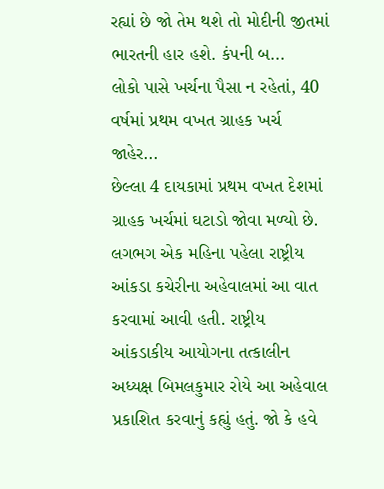રહ્યાં છે જો તેમ થશે તો મોદીની જીતમાં ભારતની હાર હશે. કંપની બ...
લોકો પાસે ખર્ચના પૈસા ન રહેતાં, 40 વર્ષમાં પ્રથમ વખત ગ્રાહક ખર્ચ જાહેર...
છેલ્લા 4 દાયકામાં પ્રથમ વખત દેશમાં ગ્રાહક ખર્ચમાં ઘટાડો જોવા મળ્યો છે. લગભગ એક મહિના પહેલા રાષ્ટ્રીય આંકડા કચેરીના અહેવાલમાં આ વાત કરવામાં આવી હતી. રાષ્ટ્રીય આંકડાકીય આયોગના તત્કાલીન અધ્યક્ષ બિમલકુમાર રોયે આ અહેવાલ પ્રકાશિત કરવાનું કહ્યું હતું. જો કે હવે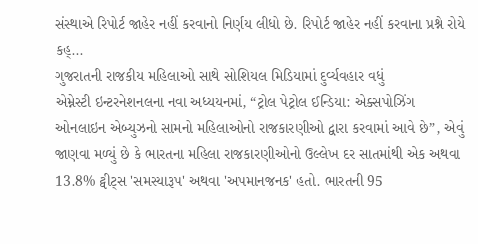સંસ્થાએ રિપોર્ટ જાહેર નહીં કરવાનો નિર્ણય લીધો છે. રિપોર્ટ જાહેર નહીં કરવાના પ્રશ્ને રોયે કહ્...
ગુજરાતની રાજકીય મહિલાઓ સાથે સોશિયલ મિડિયામાં દુર્વ્યવહાર વધું
એમ્નેસ્ટી ઇન્ટરનેશનલના નવા અધ્યયનમાં, “ટ્રોલ પેટ્રોલ ઈન્ડિયા: એક્સપોઝિંગ ઓનલાઇન એબ્યુઝનો સામનો મહિલાઓનો રાજકારણીઓ દ્વારા કરવામાં આવે છે”, એવું જાણવા મળ્યું છે કે ભારતના મહિલા રાજકારણીઓનો ઉલ્લેખ દર સાતમાંથી એક અથવા 13.8% ટ્વીટ્સ 'સમસ્યારૂપ' અથવા 'અપમાનજનક' હતો. ભારતની 95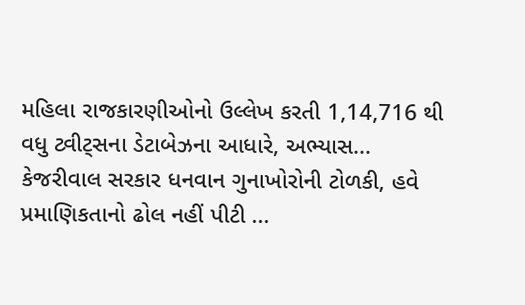મહિલા રાજકારણીઓનો ઉલ્લેખ કરતી 1,14,716 થી વધુ ટ્વીટ્સના ડેટાબેઝના આધારે, અભ્યાસ...
કેજરીવાલ સરકાર ધનવાન ગુનાખોરોની ટોળકી, હવે પ્રમાણિકતાનો ઢોલ નહીં પીટી ...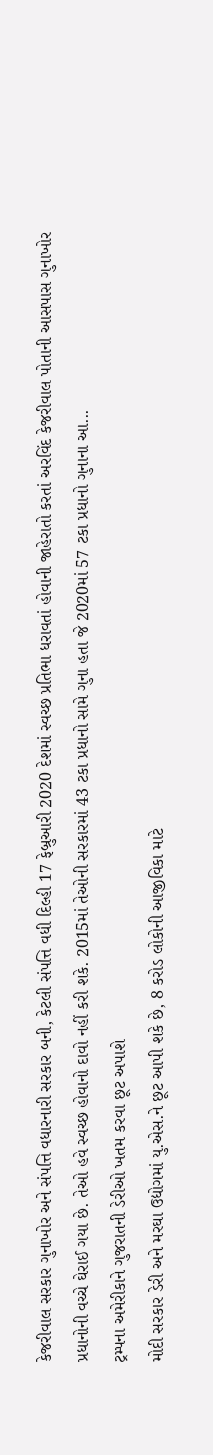કેજરીવાલ સરકાર ગુનાખોર અને સંપત્તિ વધારનારી સરકાર બની, કેટલી સંપત્તિ વધી દિલ્હી 17 ફેબ્રુઆરી 2020 દેશમાં સ્વચ્છ પ્રતિભા ધરાવતાં હોવાની જાહેરાતો કરતાં અરવિંદ કેજરીવાલ પોતાની આસપાસ ગુનાખોર પ્રધાનોની વચ્ચે ઘેરાઈ ગયા છે. તેઓ હવે સ્વચ્છ હોવાનો દાવો નહીં કરી શકે. 2015માં તેઓની સરકારમાં 43 ટકા પ્રધાનો સામે ગુના હતા જે 2020માં 57 ટકા પ્રધાનો ગુનાના આ...
ટ્રમ્પના અમેરીકાને ગુજરાતની ડેરીઓ ખતમ કરવા છૂટ અપાશે
મોદી સરકાર ડેરી અને મરઘા ઉદ્યોગમાં યુ.એસ.ને છૂટ આપી શકે છે, 8 કરોડ લોકોની આજીવિકા માટે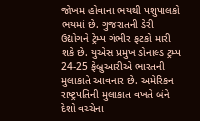જોખમ હોવાના ભયથી પશુપાલકો ભયમાં છે. ગુજરાતની ડેરી ઉદ્યોગને ટ્રેમ્પ ગંભીર ફટકો મારી શકે છે. યુએસ પ્રમુખ ડોનાલ્ડ ટ્રમ્પ 24-25 ફેબ્રુઆરીએ ભારતની મુલાકાતે આવનાર છે. અમેરિકન રાષ્ટ્રપતિની મુલાકાત વખતે બંને દેશો વચ્ચેના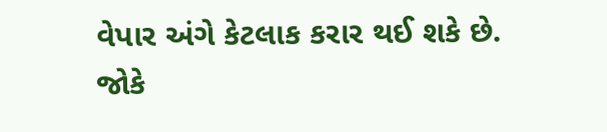વેપાર અંગે કેટલાક કરાર થઈ શકે છે. જોકે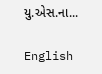યુ.એસ.ના...

English